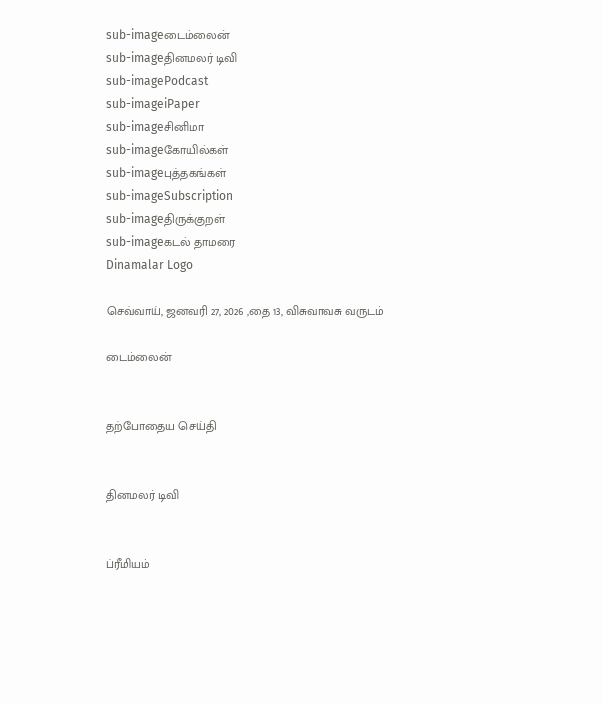sub-imageடைம்லைன்
sub-imageதினமலர் டிவி
sub-imagePodcast
sub-imageiPaper
sub-imageசினிமா
sub-imageகோயில்கள்
sub-imageபுத்தகங்கள்
sub-imageSubscription
sub-imageதிருக்குறள்
sub-imageகடல் தாமரை
Dinamalar Logo

செவ்வாய், ஜனவரி 27, 2026 ,தை 13, விசுவாவசு வருடம்

டைம்லைன்


தற்போதைய செய்தி


தினமலர் டிவி


ப்ரீமியம்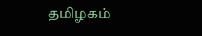தமிழகம்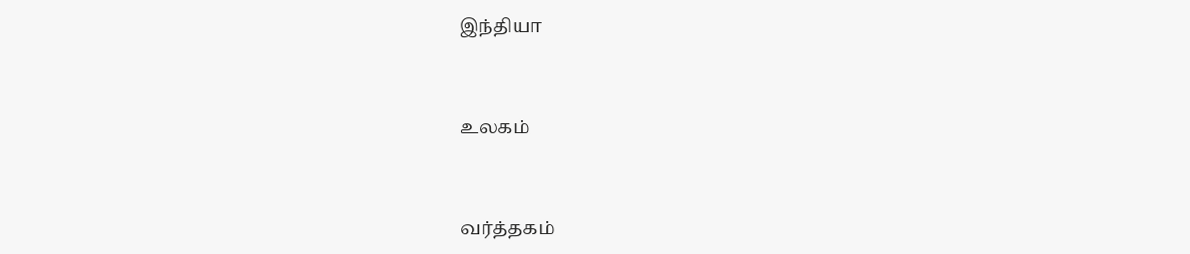இந்தியா


உலகம்


வர்த்தகம்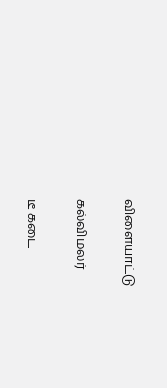விளையாட்டு


கல்விமலர்


டீ கடை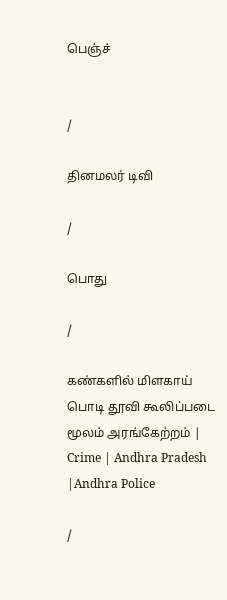பெஞ்ச்


/

தினமலர் டிவி

/

பொது

/

கண்களில் மிளகாய் பொடி தூவி கூலிப்படை மூலம் அரங்கேற்றம் | Crime | Andhra Pradesh |Andhra Police

/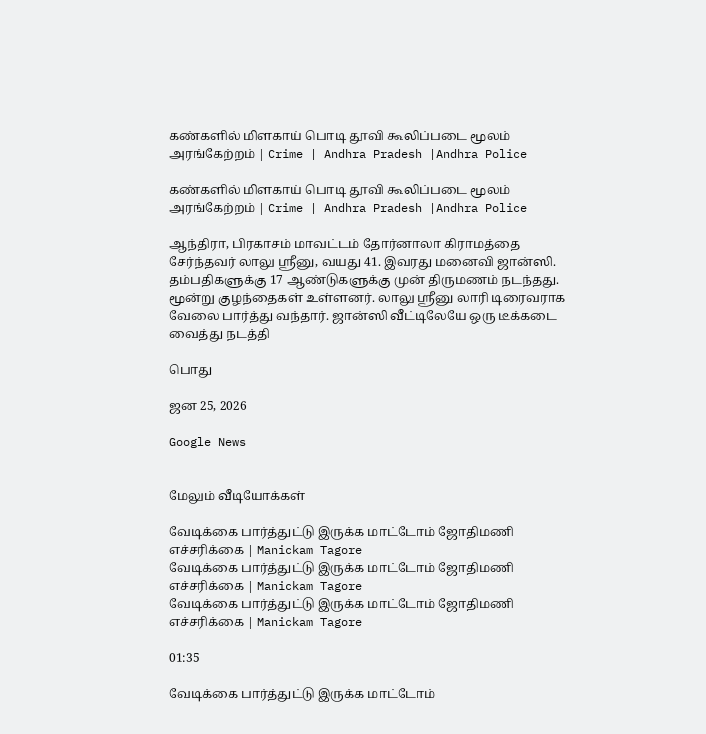கண்களில் மிளகாய் பொடி தூவி கூலிப்படை மூலம் அரங்கேற்றம் | Crime | Andhra Pradesh |Andhra Police

கண்களில் மிளகாய் பொடி தூவி கூலிப்படை மூலம் அரங்கேற்றம் | Crime | Andhra Pradesh |Andhra Police

ஆந்திரா, பிரகாசம் மாவட்டம் தோர்னாலா கிராமத்தை சேர்ந்தவர் லாலு ஸ்ரீனு, வயது 41. இவரது மனைவி ஜான்ஸி. தம்பதிகளுக்கு 17 ஆண்டுகளுக்கு முன் திருமணம் நடந்தது. மூன்று குழந்தைகள் உள்ளனர். லாலு ஸ்ரீனு லாரி டிரைவராக வேலை பார்த்து வந்தார். ஜான்ஸி வீட்டிலேயே ஒரு டீக்கடை வைத்து நடத்தி

பொது

ஜன 25, 2026

Google News


மேலும் வீடியோக்கள்

வேடிக்கை பார்த்துட்டு இருக்க மாட்டோம் ஜோதிமணி எச்சரிக்கை | Manickam Tagore
வேடிக்கை பார்த்துட்டு இருக்க மாட்டோம் ஜோதிமணி எச்சரிக்கை | Manickam Tagore
வேடிக்கை பார்த்துட்டு இருக்க மாட்டோம் ஜோதிமணி எச்சரிக்கை | Manickam Tagore

01:35

வேடிக்கை பார்த்துட்டு இருக்க மாட்டோம்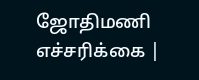ஜோதிமணி எச்சரிக்கை |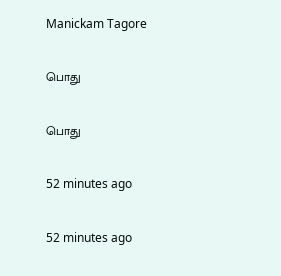Manickam Tagore

பொது

பொது

52 minutes ago

52 minutes ago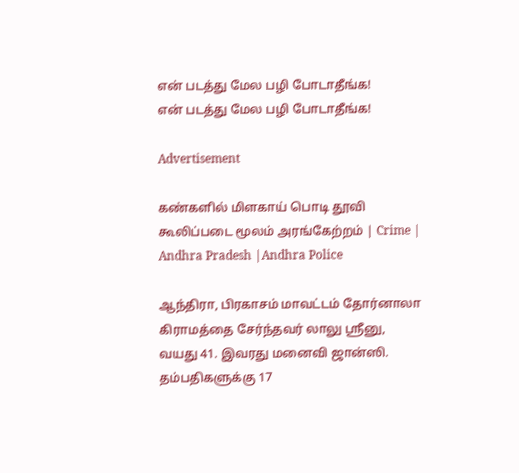என் படத்து மேல பழி போடாதீங்க!
என் படத்து மேல பழி போடாதீங்க!

Advertisement

கண்களில் மிளகாய் பொடி தூவி கூலிப்படை மூலம் அரங்கேற்றம் | Crime | Andhra Pradesh |Andhra Police

ஆந்திரா, பிரகாசம் மாவட்டம் தோர்னாலா கிராமத்தை சேர்ந்தவர் லாலு ஸ்ரீனு, வயது 41. இவரது மனைவி ஜான்ஸி. தம்பதிகளுக்கு 17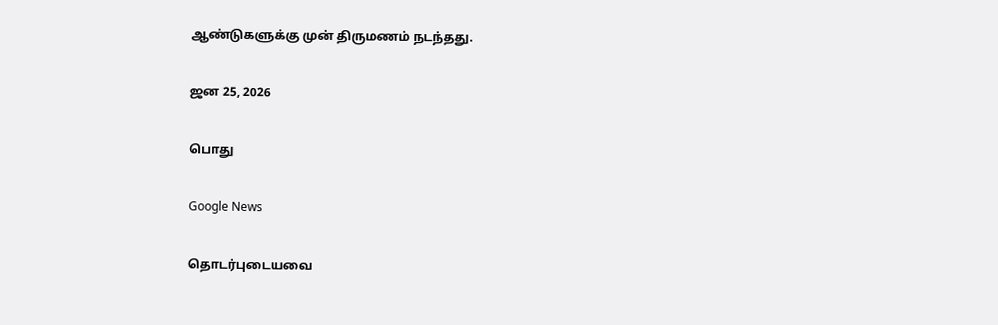ஆண்டுகளுக்கு முன் திருமணம் நடந்தது.

ஜன 25, 2026

பொது

Google News

தொடர்புடையவை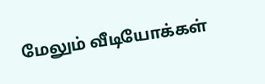மேலும் வீடியோக்கள்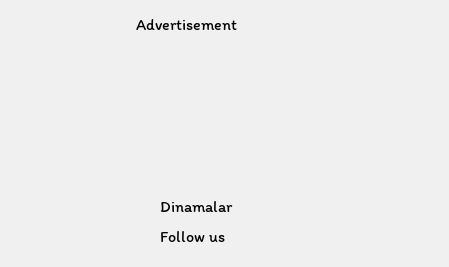Advertisement





      Dinamalar
      Follow us